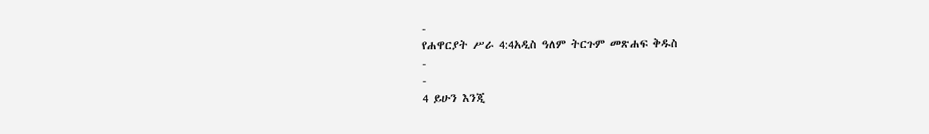-
የሐዋርያት ሥራ 4:4አዲስ ዓለም ትርጉም መጽሐፍ ቅዱስ
-
-
4 ይሁን እንጂ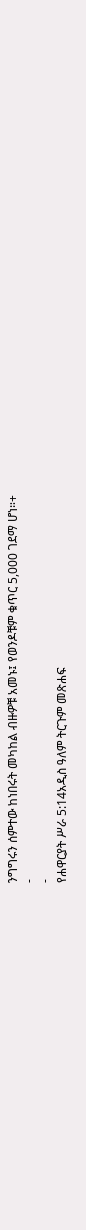ንግግሩን ሰምተው ከነበሩት መካከል ብዙዎቹ አመኑ፤ የወንዶቹም ቁጥር 5,000 ገደማ ሆነ።+
-
-
የሐዋርያት ሥራ 5:14አዲስ ዓለም ትርጉም መጽሐፍ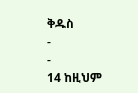ቅዱስ
-
-
14 ከዚህም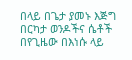በላይ በጌታ ያመኑ እጅግ በርካታ ወንዶችና ሴቶች በየጊዜው በእነሱ ላይ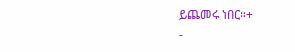ይጨመሩ ነበር።+
-